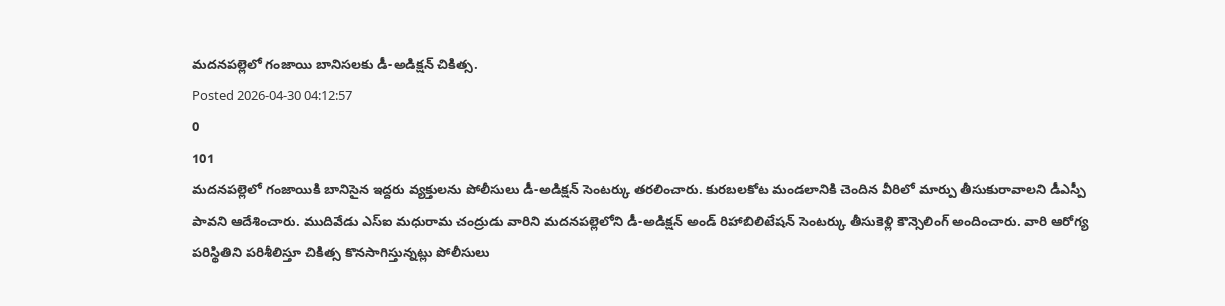మదనపల్లెలో గంజాయి బానిసలకు డీ-అడిక్షన్ చికిత్స.
Posted 2026-04-30 04:12:57
0
101
మదనపల్లెలో గంజాయికి బానిసైన ఇద్దరు వ్యక్తులను పోలీసులు డీ-అడిక్షన్ సెంటర్కు తరలించారు. కురబలకోట మండలానికి చెందిన వీరిలో మార్పు తీసుకురావాలని డీఎస్పీ పావని ఆదేశించారు. ముదివేడు ఎస్ఐ మధురామ చంద్రుడు వారిని మదనపల్లెలోని డీ-అడిక్షన్ అండ్ రిహాబిలిటేషన్ సెంటర్కు తీసుకెళ్లి కౌన్సెలింగ్ అందించారు. వారి ఆరోగ్య పరిస్థితిని పరిశీలిస్తూ చికిత్స కొనసాగిస్తున్నట్లు పోలీసులు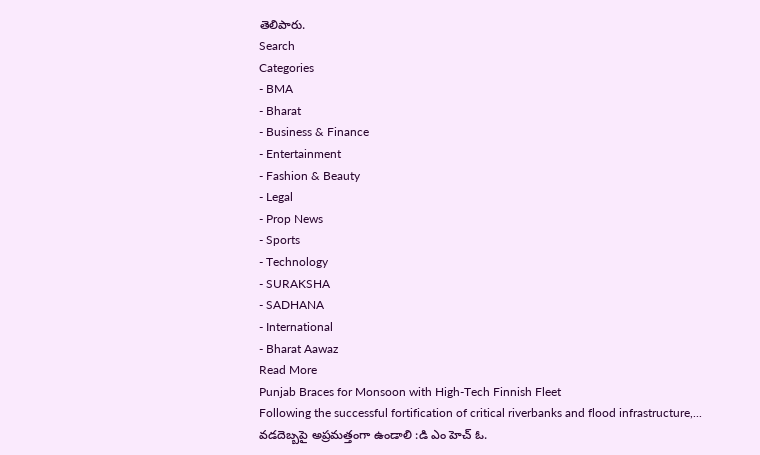తెలిపారు.
Search
Categories
- BMA
- Bharat
- Business & Finance
- Entertainment
- Fashion & Beauty
- Legal
- Prop News
- Sports
- Technology
- SURAKSHA
- SADHANA
- International
- Bharat Aawaz
Read More
Punjab Braces for Monsoon with High-Tech Finnish Fleet
Following the successful fortification of critical riverbanks and flood infrastructure,...
వడదెబ్బపై అప్రమత్తంగా ఉండాలి :డి ఎం హెచ్ ఓ.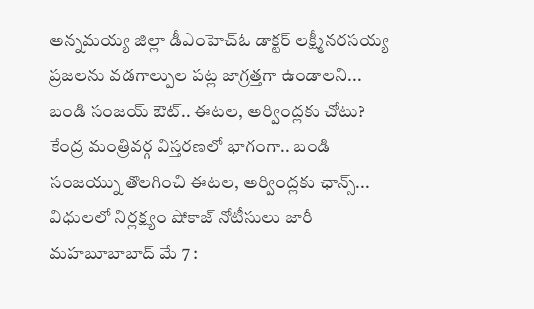అన్నమయ్య జిల్లా డీఎంహెచ్ఓ డాక్టర్ లక్ష్మీనరసయ్య ప్రజలను వడగాల్పుల పట్ల జాగ్రత్తగా ఉండాలని...
బండి సంజయ్ ఔట్.. ఈటల, అర్వింద్లకు చోటు?
కేంద్ర మంత్రివర్గ విస్తరణలో భాగంగా.. బండి సంజయ్ను తొలగించి ఈటల, అర్వింద్లకు ఛాన్స్...
విధులలో నిర్లక్ష్యం షోకాజ్ నోటీసులు జారీ
మహబూబాబాద్ మే 7 :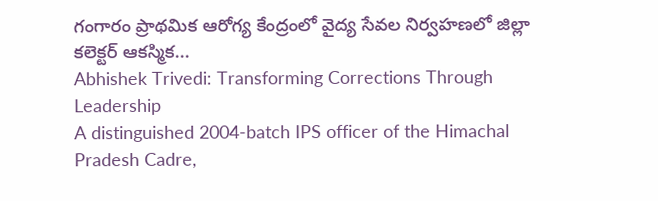గంగారం ప్రాథమిక ఆరోగ్య కేంద్రంలో వైద్య సేవల నిర్వహణలో జిల్లా కలెక్టర్ ఆకస్మిక...
Abhishek Trivedi: Transforming Corrections Through Leadership
A distinguished 2004-batch IPS officer of the Himachal Pradesh Cadre,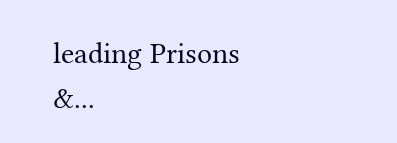leading Prisons &...